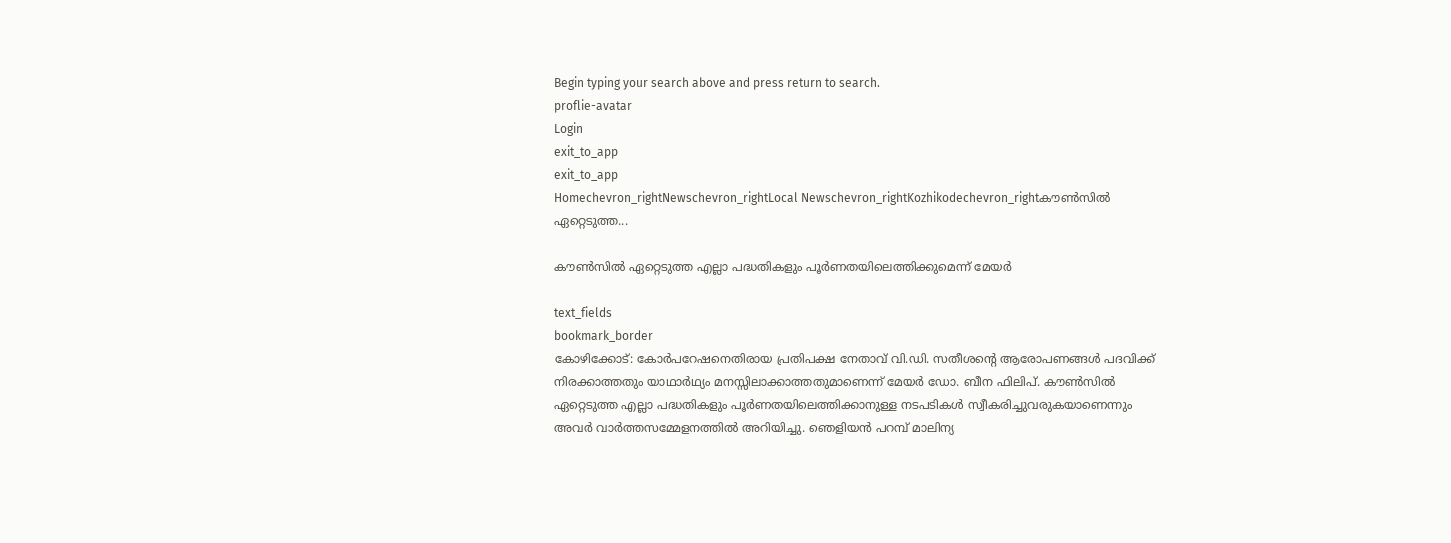Begin typing your search above and press return to search.
proflie-avatar
Login
exit_to_app
exit_to_app
Homechevron_rightNewschevron_rightLocal Newschevron_rightKozhikodechevron_rightകൗൺസിൽ ഏറ്റെടുത്ത...

കൗൺസിൽ ഏറ്റെടുത്ത എല്ലാ പദ്ധതികളും പൂർണതയിലെത്തിക്കുമെന്ന് മേയർ

text_fields
bookmark_border
കോഴിക്കോട്: കോർപറേഷനെതിരായ പ്രതിപക്ഷ നേതാവ് വി.ഡി. സതീശന്‍റെ ആരോപണങ്ങൾ പദവിക്ക് നിരക്കാത്തതും യാഥാർഥ്യം മനസ്സിലാക്കാത്തതുമാണെന്ന് മേയർ ഡോ. ബീന ഫിലിപ്. കൗൺസിൽ ഏറ്റെടുത്ത എല്ലാ പദ്ധതികളും പൂർണതയിലെത്തിക്കാനുള്ള നടപടികൾ സ്വീകരിച്ചുവരുകയാണെന്നും അവർ വാർത്തസമ്മേളനത്തിൽ അറിയിച്ചു. ഞെളിയൻ പറമ്പ് മാലിന്യ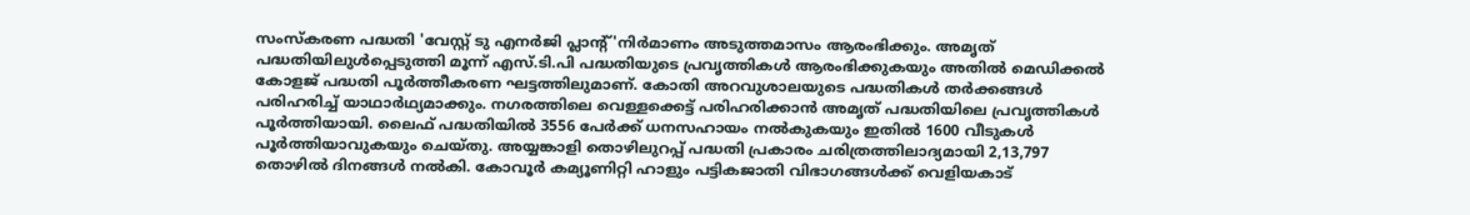സംസ്കരണ പദ്ധതി 'വേസ്റ്റ് ടു എനർജി പ്ലാന്‍റ്'നിർമാണം അടുത്തമാസം ആരംഭിക്കും. അമൃത് പദ്ധതിയിലുൾപ്പെടുത്തി മൂന്ന് എസ്.ടി.പി പദ്ധതിയുടെ പ്രവൃത്തികൾ ആരംഭിക്കുകയും അതിൽ മെഡിക്കൽ കോളജ് പദ്ധതി പൂർത്തീകരണ ഘട്ടത്തിലുമാണ്. കോതി അറവുശാലയുടെ പദ്ധതികൾ തർക്കങ്ങൾ പരിഹരിച്ച് യാഥാർഥ്യമാക്കും. നഗരത്തിലെ വെള്ളക്കെട്ട് പരിഹരിക്കാൻ അമൃത് പദ്ധതിയിലെ പ്രവൃത്തികൾ പൂർത്തിയായി. ലൈഫ് പദ്ധതിയിൽ 3556 പേർക്ക് ധനസഹായം നൽകുകയും ഇതിൽ 1600 വീടുകൾ പൂർത്തിയാവുകയും ചെയ്തു. അയ്യങ്കാളി തൊഴിലുറപ്പ് പദ്ധതി പ്രകാരം ചരിത്രത്തിലാദ്യമായി 2,13,797 തൊഴിൽ ദിനങ്ങൾ നൽകി. കോവൂർ കമ്യൂണിറ്റി ഹാളും പട്ടികജാതി വിഭാഗങ്ങൾക്ക് വെളിയകാട്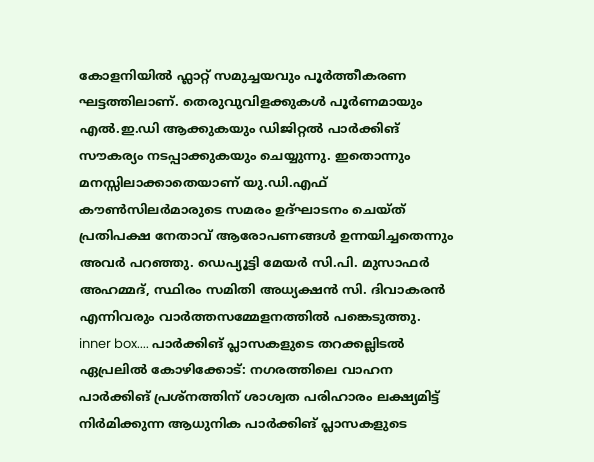കോളനിയിൽ ഫ്ലാറ്റ് സമുച്ചയവും പൂർത്തീകരണ ഘട്ടത്തിലാണ്. തെരുവുവിളക്കുകൾ പൂർണമായും എൽ.ഇ.ഡി ആക്കുകയും ഡിജിറ്റൽ പാർക്കിങ് സൗകര്യം നടപ്പാക്കുകയും ചെയ്യുന്നു. ഇതൊന്നും മനസ്സിലാക്കാതെയാണ് യു.ഡി.എഫ് കൗൺസിലർമാരുടെ സമരം ഉദ്ഘാടനം ചെയ്ത് പ്രതിപക്ഷ നേതാവ് ആരോപണങ്ങൾ ഉന്നയിച്ചതെന്നും അവർ പറഞ്ഞു. ഡെപ്യൂട്ടി മേയർ സി.പി. മുസാഫർ അഹമ്മദ്, സ്ഥിരം സമിതി അധ്യക്ഷൻ സി. ദിവാകരൻ എന്നിവരും വാർത്തസമ്മേളനത്തിൽ പങ്കെടുത്തു. inner box.... പാർക്കിങ് പ്ലാസകളുടെ തറക്കല്ലിടൽ ഏപ്രലിൽ കോഴിക്കോട്: നഗരത്തിലെ വാഹന പാർക്കിങ് പ്രശ്നത്തിന് ശാശ്വത പരിഹാരം ലക്ഷ്യമിട്ട് നിർമിക്കുന്ന ആധുനിക പാർക്കിങ് പ്ലാസകളുടെ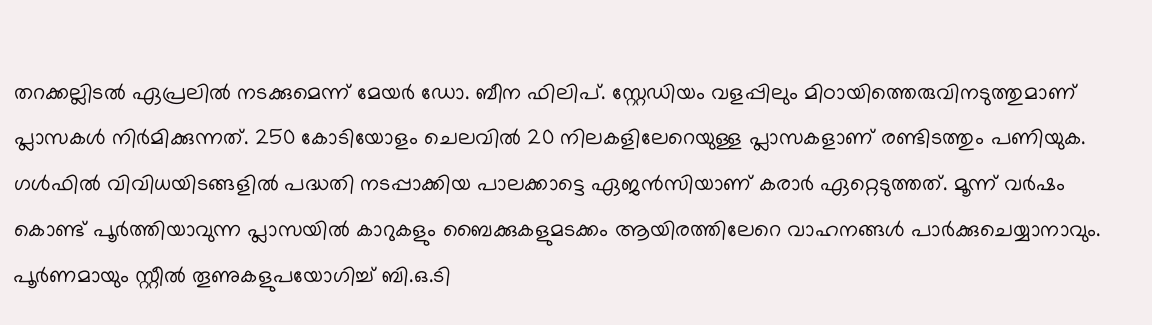തറക്കല്ലിടൽ ഏപ്രലിൽ നടക്കുമെന്ന് മേയർ ഡോ. ബീന ഫിലിപ്. സ്റ്റേഡിയം വളപ്പിലും മിഠായിത്തെരുവിനടുത്തുമാണ് പ്ലാസകൾ നിർമിക്കുന്നത്. 250 കോടിയോളം ചെലവിൽ 20 നിലകളിലേറെയുള്ള പ്ലാസകളാണ് രണ്ടിടത്തും പണിയുക. ഗൾഫിൽ വിവിധയിടങ്ങളിൽ പദ്ധതി നടപ്പാക്കിയ പാലക്കാട്ടെ ഏജൻസിയാണ് കരാർ ഏറ്റെടുത്തത്. മൂന്ന് വർഷം കൊണ്ട് പൂർത്തിയാവുന്ന പ്ലാസയിൽ കാറുകളും ബൈക്കുകളുമടക്കം ആയിരത്തിലേറെ വാഹനങ്ങൾ പാർക്കുചെയ്യാനാവും. പൂർണമായും സ്റ്റീൽ തൂണുകളുപയോഗിച്ച് ബി.ഒ.ടി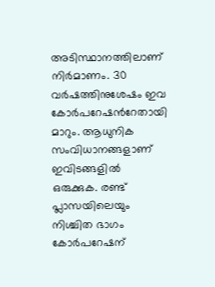അടിസ്ഥാനത്തിലാണ് നിർമാണം. 30 വർഷത്തിനുശേഷം ഇവ കോർപറേഷന്‍റേതായി മാറും. ആധുനിക സംവിധാനങ്ങളാണ് ഇവിടങ്ങളിൽ ഒരുക്കുക. രണ്ട് പ്ലാസയിലെയും നിശ്ചിത ഭാഗം കോർപറേഷന്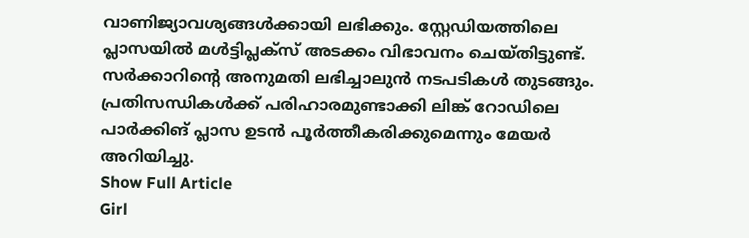വാണിജ്യാവശ്യങ്ങൾക്കായി ലഭിക്കും. സ്റ്റേഡിയത്തിലെ പ്ലാസയിൽ മൾട്ടിപ്ലക്സ് അടക്കം വിഭാവനം ചെയ്തിട്ടുണ്ട്. സർക്കാറിന്‍റെ അനുമതി ലഭിച്ചാലുൻ നടപടികൾ തുടങ്ങും. പ്രതിസന്ധികൾക്ക് പരിഹാരമുണ്ടാക്കി ലിങ്ക് റോഡിലെ പാർക്കിങ് പ്ലാസ ഉടൻ പൂർത്തീകരിക്കുമെന്നും മേയർ അറിയിച്ചു.
Show Full Article
Girl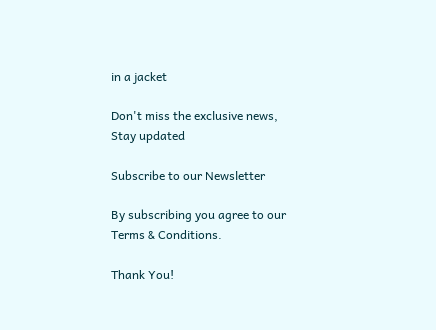in a jacket

Don't miss the exclusive news, Stay updated

Subscribe to our Newsletter

By subscribing you agree to our Terms & Conditions.

Thank You!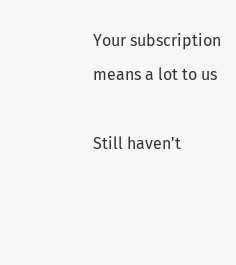Your subscription means a lot to us

Still haven't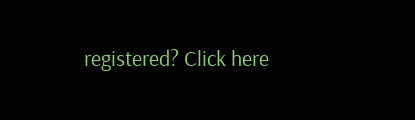registered? Click here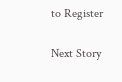to Register

Next Story